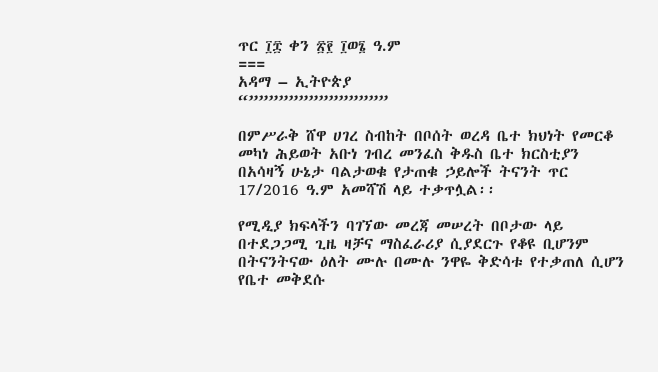ጥር ፲፰ ቀን ፳፻ ፲ወ፮ ዓ.ም
===
አዳማ – ኢትዮጵያ
“””””””””””””””

በምሥራቅ ሸዋ ሀገረ ስብከት በቦሰት ወረዳ ቤተ ክህነት የመርቆ መካነ ሕይወት አቡነ ገብረ መንፈስ ቅዱስ ቤተ ክርስቲያን በአሳዛኝ ሁኔታ ባልታወቁ የታጠቁ ኃይሎች ትናንት ጥር 17/2016 ዓ.ም አመሻሽ ላይ ተቃጥሏል፡፡

የሚዲያ ክፍላችን ባገኘው መረጃ መሠረት በቦታው ላይ በተደጋጋሚ ጊዜ ዛቻና ማስፈራሪያ ሲያደርጉ የቆዩ ቢሆንም በትናንትናው ዕለት ሙሉ በሙሉ ንዋዬ ቅድሳቱ የተቃጠለ ሲሆን የቤተ መቅደሱ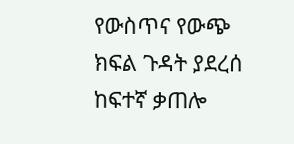የውስጥና የውጭ ክፍል ጉዳት ያደረሰ ከፍተኛ ቃጠሎ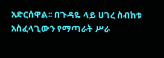አድርሰዋል፡፡ በጉዳዬ ላይ ሀገረ ስብከቱ አስፈላጊውን የማጣራት ሥራ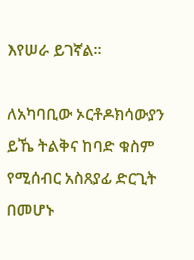እየሠራ ይገኛል፡፡

ለአካባቢው ኦርቶዶክሳውያን ይኼ ትልቅና ከባድ ቁስም የሚሰብር አስጸያፊ ድርጊት በመሆኑ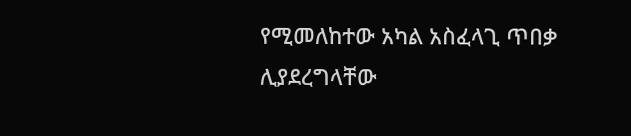የሚመለከተው አካል አስፈላጊ ጥበቃ ሊያደረግላቸው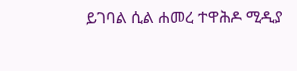ይገባል ሲል ሐመረ ተዋሕዶ ሚዲያ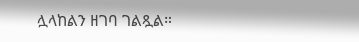ሏላከልን ዘገባ ገልጿል።